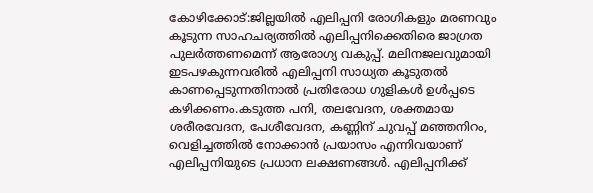കോഴിക്കോട്:ജില്ലയിൽ എലിപ്പനി രോഗികളും മരണവും കൂടുന്ന സാഹചര്യത്തിൽ എലിപ്പനിക്കെതിരെ ജാഗ്രത പുലർത്തണമെന്ന് ആരോഗ്യ വകുപ്പ്. മലിനജലവുമായി ഇടപഴകുന്നവരിൽ എലിപ്പനി സാധ്യത കൂടുതൽ കാണപ്പെടുന്നതിനാൽ പ്രതിരോധ ഗുളികൾ ഉൾപ്പടെ കഴിക്കണം.കടുത്ത പനി, തലവേദന, ശക്തമായ ശരീരവേദന, പേശീവേദന, കണ്ണിന് ചുവപ്പ് മഞ്ഞനിറം, വെളിച്ചത്തിൽ നോക്കാൻ പ്രയാസം എന്നിവയാണ് എലിപ്പനിയുടെ പ്രധാന ലക്ഷണങ്ങൾ. എലിപ്പനിക്ക്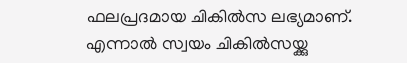ഫലപ്രദമായ ചികിൽസ ലഭ്യമാണ്. എന്നാൽ സ്വയം ചികിൽസയ്ക്കു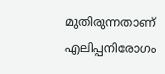മുതിരുന്നതാണ് എലിപ്പനിരോഗം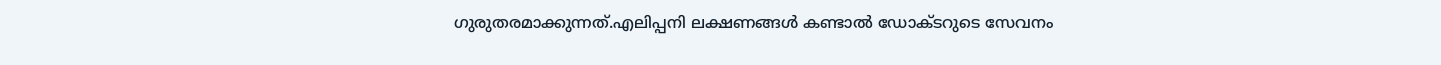ഗുരുതരമാക്കുന്നത്.എലിപ്പനി ലക്ഷണങ്ങൾ കണ്ടാൽ ഡോക്ടറുടെ സേവനം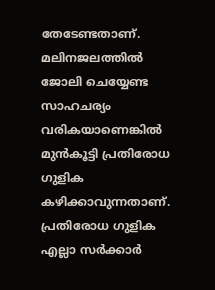തേടേണ്ടതാണ്. മലിനജലത്തിൽ ജോലി ചെയ്യേണ്ട സാഹചര്യം വരികയാണെങ്കിൽ മുൻകൂട്ടി പ്രതിരോധ ഗുളിക കഴിക്കാവുന്നതാണ്. പ്രതിരോധ ഗുളിക എല്ലാ സർക്കാർ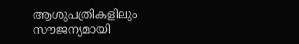ആശുപത്രികളിലും സൗജന്യമായി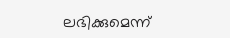ലഭിക്കുമെന്ന്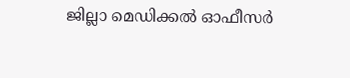ജില്ലാ മെഡിക്കൽ ഓഫീസർ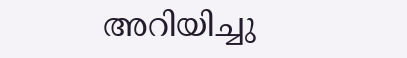അറിയിച്ചു